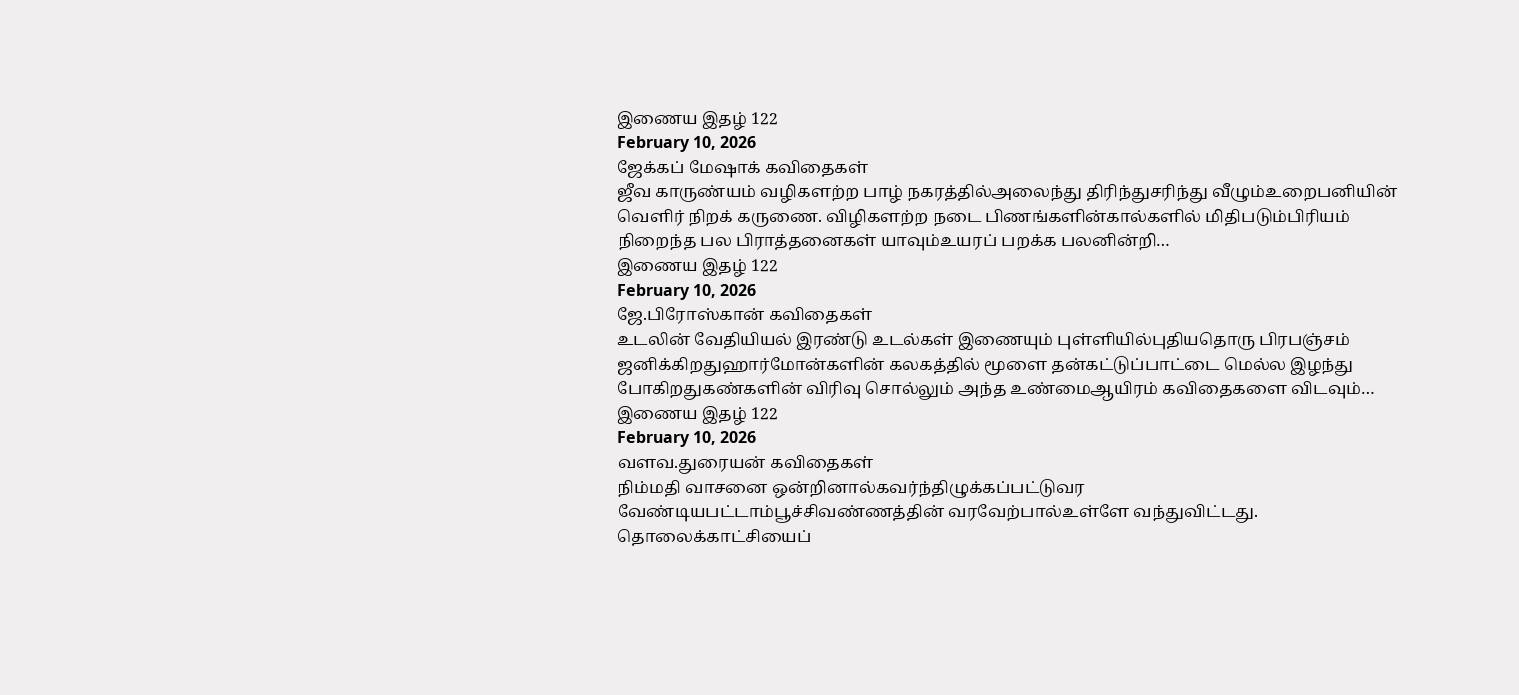இணைய இதழ் 122
February 10, 2026
ஜேக்கப் மேஷாக் கவிதைகள்
ஜீவ காருண்யம் வழிகளற்ற பாழ் நகரத்தில்அலைந்து திரிந்துசரிந்து வீழும்உறைபனியின் வெளிர் நிறக் கருணை. விழிகளற்ற நடை பிணங்களின்கால்களில் மிதிபடும்பிரியம் நிறைந்த பல பிராத்தனைகள் யாவும்உயரப் பறக்க பலனின்றி…
இணைய இதழ் 122
February 10, 2026
ஜே.பிரோஸ்கான் கவிதைகள்
உடலின் வேதியியல் இரண்டு உடல்கள் இணையும் புள்ளியில்புதியதொரு பிரபஞ்சம் ஜனிக்கிறதுஹார்மோன்களின் கலகத்தில் மூளை தன்கட்டுப்பாட்டை மெல்ல இழந்து போகிறதுகண்களின் விரிவு சொல்லும் அந்த உண்மைஆயிரம் கவிதைகளை விடவும்…
இணைய இதழ் 122
February 10, 2026
வளவ.துரையன் கவிதைகள்
நிம்மதி வாசனை ஒன்றினால்கவர்ந்திழுக்கப்பட்டுவர வேண்டியபட்டாம்பூச்சிவண்ணத்தின் வரவேற்பால்உள்ளே வந்துவிட்டது. தொலைக்காட்சியைப்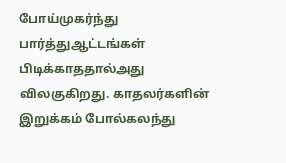போய்முகர்ந்து பார்த்துஆட்டங்கள் பிடிக்காததால்அது விலகுகிறது. காதலர்களின் இறுக்கம் போல்கலந்து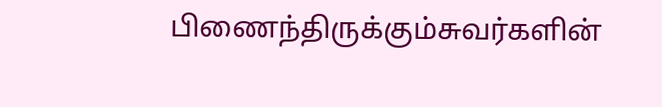பிணைந்திருக்கும்சுவர்களின்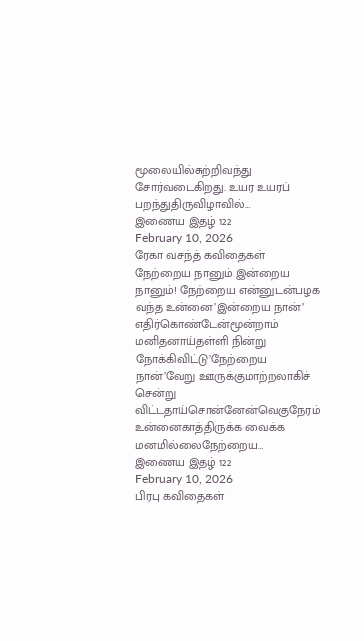மூலையில்சுற்றிவந்து சோர்வடைகிறது. உயர உயரப் பறந்துதிருவிழாவில்…
இணைய இதழ் 122
February 10, 2026
ரேகா வசந்த் கவிதைகள்
நேற்றைய நானும் இன்றைய நானும்! நேற்றைய என்னுடன்பழக வந்த உன்னை’இன்றைய நான்’ எதிர்கொண்டேன்மூன்றாம் மனிதனாய்தள்ளி நின்று நோக்கிவிட்டு’நேற்றைய நான்’வேறு ஊருக்குமாற்றலாகிச் சென்று விட்டதாய்சொன்னேன்வெகுநேரம் உன்னைகாத்திருக்க வைக்க மனமில்லைநேற்றைய…
இணைய இதழ் 122
February 10, 2026
பிரபு கவிதைகள்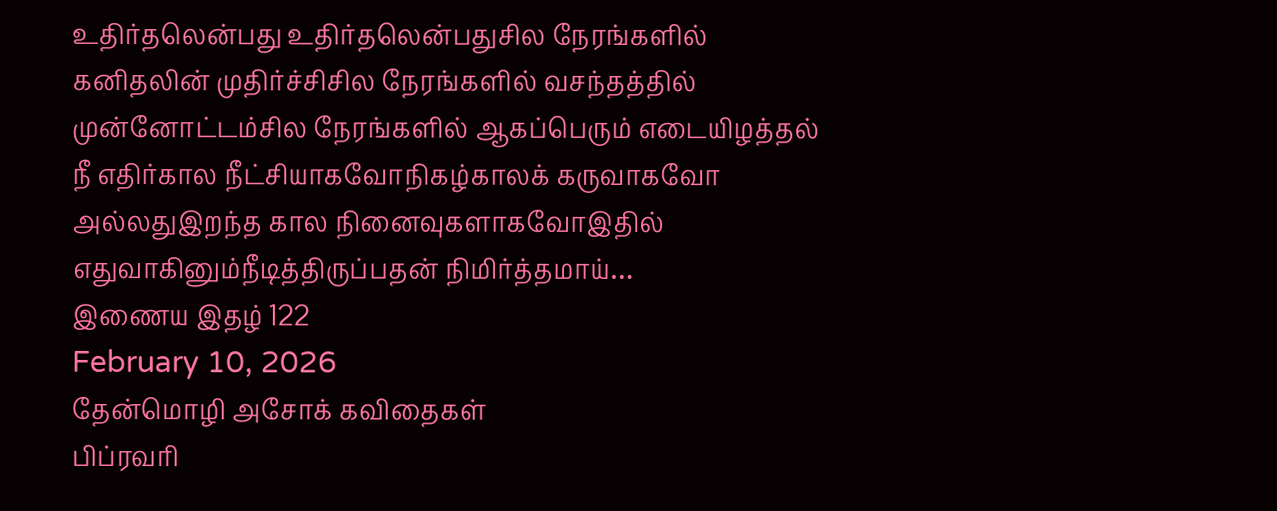உதிர்தலென்பது உதிர்தலென்பதுசில நேரங்களில் கனிதலின் முதிர்ச்சிசில நேரங்களில் வசந்தத்தில் முன்னோட்டம்சில நேரங்களில் ஆகப்பெரும் எடையிழத்தல் நீ எதிர்கால நீட்சியாகவோநிகழ்காலக் கருவாகவோ அல்லதுஇறந்த கால நினைவுகளாகவோஇதில் எதுவாகினும்நீடித்திருப்பதன் நிமிர்த்தமாய்…
இணைய இதழ் 122
February 10, 2026
தேன்மொழி அசோக் கவிதைகள்
பிப்ரவரி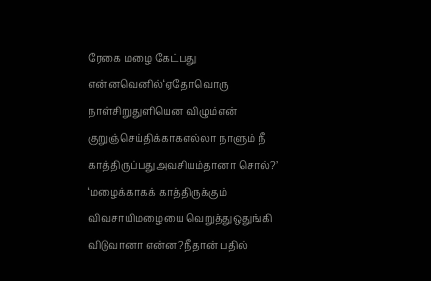ரேகை மழை கேட்பது என்னவெனில்‘ஏதோவொரு நாள்சிறுதுளியென விழும்என் குறுஞ்செய்திக்காகஎல்லா நாளும் நீ காத்திருப்பதுஅவசியம்தானா சொல்?’ ‘மழைக்காகக் காத்திருக்கும் விவசாயிமழையை வெறுத்துஒதுங்கி விடுவானா என்ன?நீதான் பதில்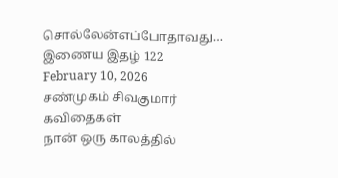சொல்லேன்எப்போதாவது…
இணைய இதழ் 122
February 10, 2026
சண்முகம் சிவகுமார் கவிதைகள்
நான் ஒரு காலத்தில்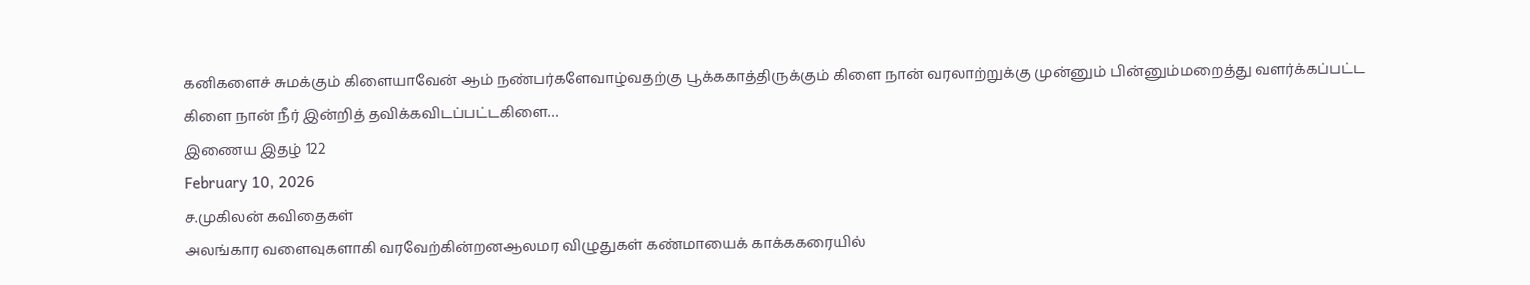கனிகளைச் சுமக்கும் கிளையாவேன் ஆம் நண்பர்களேவாழ்வதற்கு பூக்ககாத்திருக்கும் கிளை நான் வரலாற்றுக்கு முன்னும் பின்னும்மறைத்து வளர்க்கப்பட்ட கிளை நான் நீர் இன்றித் தவிக்கவிடப்பட்டகிளை…
இணைய இதழ் 122
February 10, 2026
ச.முகிலன் கவிதைகள்
அலங்கார வளைவுகளாகி வரவேற்கின்றனஆலமர விழுதுகள் கண்மாயைக் காக்ககரையில்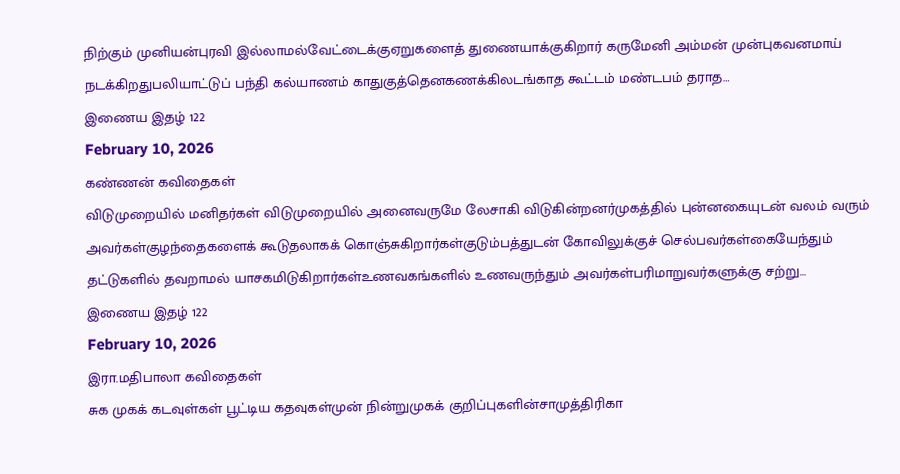நிற்கும் முனியன்புரவி இல்லாமல்வேட்டைக்குஏறுகளைத் துணையாக்குகிறார் கருமேனி அம்மன் முன்புகவனமாய் நடக்கிறதுபலியாட்டுப் பந்தி கல்யாணம் காதுகுத்தெனகணக்கிலடங்காத கூட்டம் மண்டபம் தராத…
இணைய இதழ் 122
February 10, 2026
கண்ணன் கவிதைகள்
விடுமுறையில் மனிதர்கள் விடுமுறையில் அனைவருமே லேசாகி விடுகின்றனர்முகத்தில் புன்னகையுடன் வலம் வரும் அவர்கள்குழந்தைகளைக் கூடுதலாகக் கொஞ்சுகிறார்கள்குடும்பத்துடன் கோவிலுக்குச் செல்பவர்கள்கையேந்தும் தட்டுகளில் தவறாமல் யாசகமிடுகிறார்கள்உணவகங்களில் உணவருந்தும் அவர்கள்பரிமாறுவர்களுக்கு சற்று…
இணைய இதழ் 122
February 10, 2026
இரா.மதிபாலா கவிதைகள்
சுக முகக் கடவுள்கள் பூட்டிய கதவுகள்முன் நின்றுமுகக் குறிப்புகளின்சாமுத்திரிகா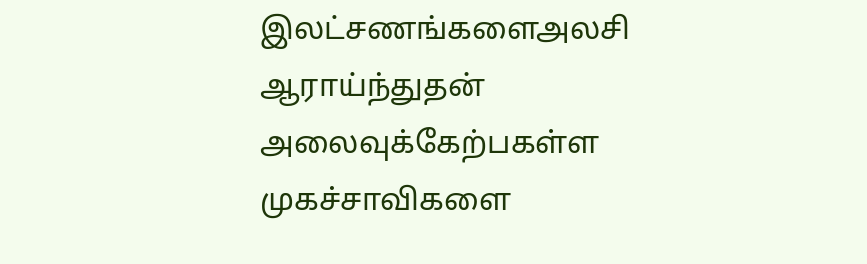இலட்சணங்களைஅலசி ஆராய்ந்துதன் அலைவுக்கேற்பகள்ள முகச்சாவிகளை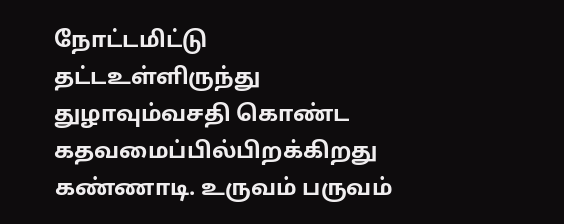நோட்டமிட்டு தட்டஉள்ளிருந்து துழாவும்வசதி கொண்ட கதவமைப்பில்பிறக்கிறது கண்ணாடி. உருவம் பருவம்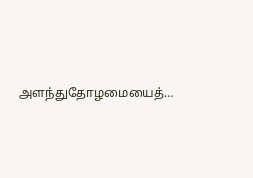அளந்துதோழமையைத்…